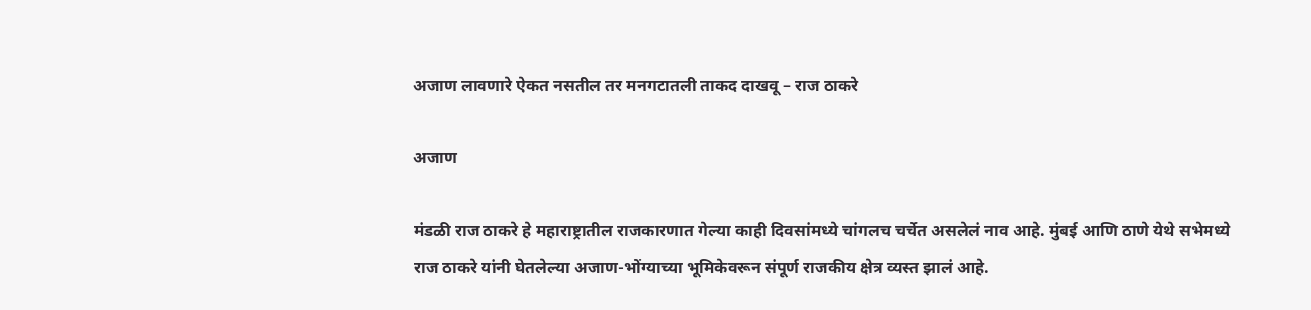अजाण लावणारे ऐकत नसतील तर मनगटातली ताकद दाखवू – राज ठाकरे

अजाण

मंडळी राज ठाकरे हे महाराष्ट्रातील राजकारणात गेल्या काही दिवसांमध्ये चांगलच चर्चेत असलेलं नाव आहे. मुंबई आणि ठाणे येथे सभेमध्ये राज ठाकरे यांनी घेतलेल्या अजाण-भोंग्याच्या भूमिकेवरून संपूर्ण राजकीय क्षेत्र व्यस्त झालं आहे.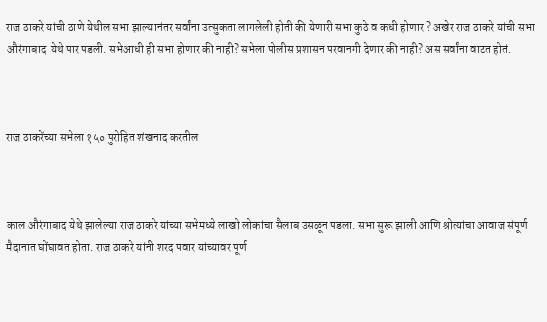राज ठाकरे यांची ठाणे येथील सभा झाल्यानंतर सर्वांना उत्सुकता लागलेली होती की येणारी सभा कुठे व कधी होणार ? अखेर राज ठाकरे यांची सभा औरंगाबाद  येथे पार पडली. सभेआधी ही सभा होणार की नाही? सभेला पोलीस प्रशासन परवानगी देणार की नाही? अस सर्वांना वाटत होतं.



राज ठाकरेंच्या सभेला १५० पुरोहित शंखनाद करतील



काल औरंगाबाद येथे झालेल्या राज ठाकरे यांच्या सभेमध्ये लाखो लोकांचा सैलाब उसळून पडला. सभा सुरू झाली आणि श्रोत्यांचा आवाज संपूर्ण मैदानात घोंघावत होता. राज ठाकरे यांनी शरद पवार यांच्यावर पूर्ण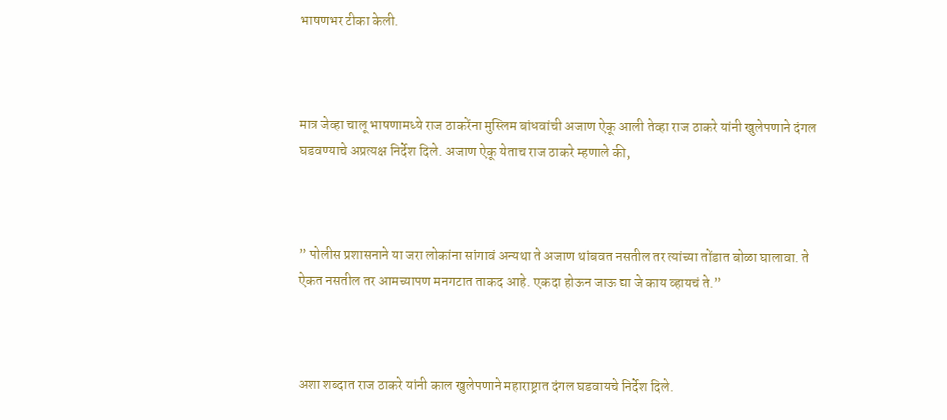भाषणभर टीका केली.



मात्र जेव्हा चालू भाषणामध्ये राज ठाकरेंना मुस्लिम बांधवांची अजाण ऐकू आली तेव्हा राज ठाकरे यांनी खुलेपणाने दंगल घडवण्याचे अप्रत्यक्ष निर्देश दिले. अजाण ऐकू येताच राज ठाकरे म्हणाले की,



” पोलीस प्रशासनाने या जरा लोकांना सांगावं अन्यथा ते अजाण थांबवत नसतील तर त्यांच्या तोंडात बोळा घालावा. ते ऐकत नसतील तर आमच्यापण मनगटात ताकद आहे. एकदा होऊन जाऊ द्या जे काय व्हायचं ते.”



अशा शब्दात राज ठाकरे यांनी काल खुलेपणाने महाराष्ट्रात दंगल घडवायचे निर्देश दिले.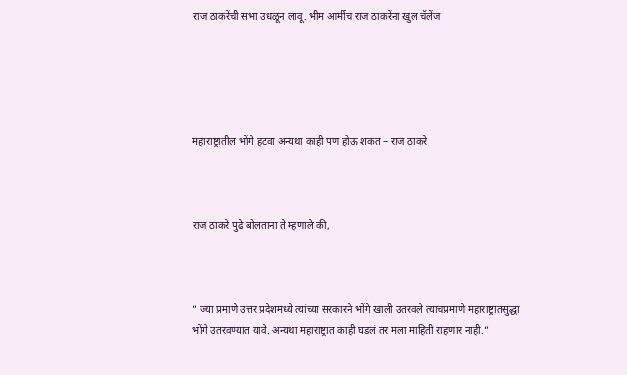राज ठाकरेंची सभा उधळून लावू. भीम आर्मीच राज ठाकरेंना खुल चॅलेंज





महाराष्ट्रातील भोंगे हटवा अन्यथा काही पण होऊ शकत – राज ठाकरे



राज ठाकरे पुढे बोलताना ते म्हणाले की,



” ज्या प्रमाणे उत्तर प्रदेशमध्ये त्यांच्या सरकारने भोंगे खाली उतरवले त्याचप्रमाणे महाराष्ट्रातसुद्धा भोंगे उतरवण्यात यावे. अन्यथा महाराष्ट्रात काही घडलं तर मला माहिती राहणार नाही.”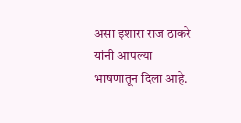असा इशारा राज ठाकरे यांनी आपल्या भाषणातून दिला आहे.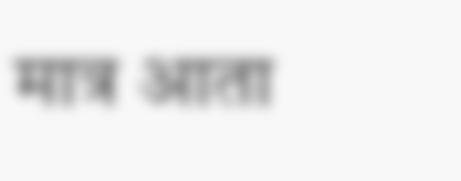मात्र आता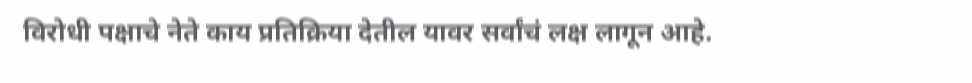विरोधी पक्षाचे नेते काय प्रतिक्रिया देतील यावर सर्वांचं लक्ष लागून आहे.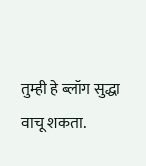तुम्ही हे ब्लॉग सुद्धा वाचू शकता.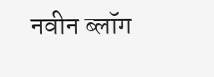नवीन ब्लॉग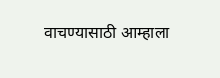वाचण्यासाठी आम्हाला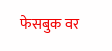फेसबुक वर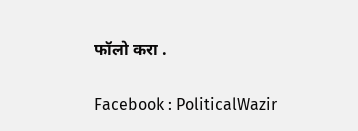फॉलो करा .

Facebook : PoliticalWazir